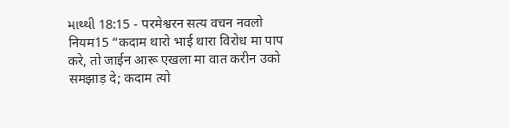માથ્થી 18:15 - परमेश्वरन सत्य वचन नवलो नियम15 “कदाम थारो भाई थारा विरोध मा पाप करे, तो जाईन आरू एखला मा वात करीन उको समझाड़ दे; कदाम त्यो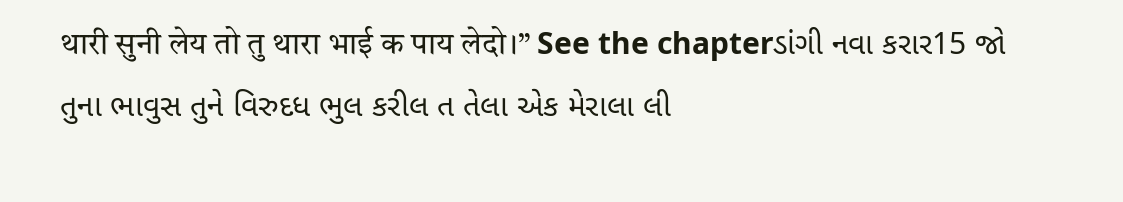थारी सुनी लेय तो तु थारा भाई क पाय लेदो।” See the chapterડાંગી નવા કરાર15 જો તુના ભાવુસ તુને વિરુદધ ભુલ કરીલ ત તેલા એક મેરાલા લી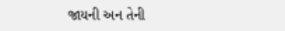જાયની અન તેની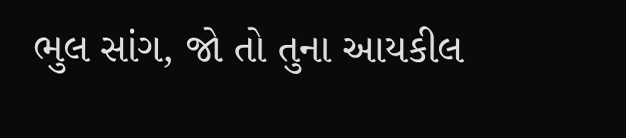ભુલ સાંગ, જો તો તુના આયકીલ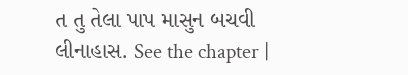ત તુ તેલા પાપ માસુન બચવી લીનાહાસ. See the chapter |